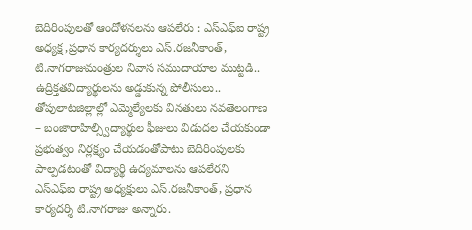బెదిరింపులతో ఆందోళనలను ఆపలేరు : ఎస్ఎఫ్ఐ రాష్ట్ర అధ్యక్ష,ప్రధాన కార్యదర్శులు ఎస్.రజనీకాంత్, టి.నాగరాజుమంత్రుల నివాస సముదాయాల ముట్టడి.. ఉద్రిక్తతవిద్యార్థులను అడ్డుకున్న పోలీసులు.. తోపులాటజిల్లాల్లో ఎమ్మెల్యేలకు వినతులు నవతెలంగాణ – బంజారాహిల్స్విద్యార్థుల ఫీజులు విడుదల చేయకుండా ప్రభుత్వం నిర్లక్ష్యం చేయడంతోపాటు బెదిరింపులకు పాల్పడటంతో విద్యార్థి ఉద్యమాలను ఆపలేరని ఎస్ఎఫ్ఐ రాష్ట్ర అధ్యక్షులు ఎస్.రజనీకాంత్, ప్రధాన కార్యదర్శి టి.నాగరాజు అన్నారు.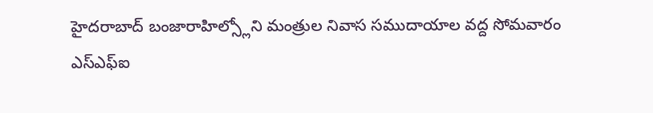హైదరాబాద్ బంజారాహిల్స్లోని మంత్రుల నివాస సముదాయాల వద్ద సోమవారం ఎస్ఎఫ్ఐ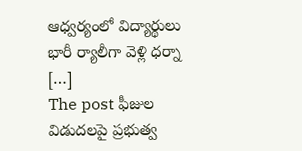ఆధ్వర్యంలో విద్యార్థులు భారీ ర్యాలీగా వెళ్లి ధర్నా […]
The post ఫీజుల విడుదలపై ప్రభుత్వ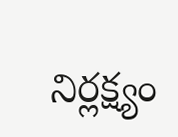నిర్లక్ష్యం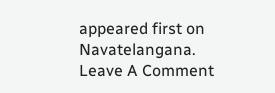appeared first on Navatelangana.
Leave A Comment